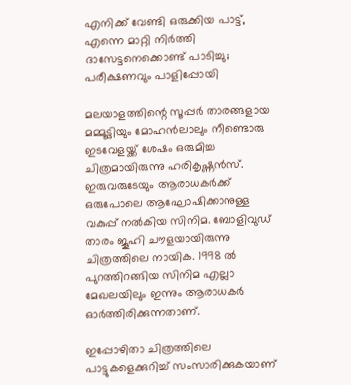എനിക്ക് വേണ്ടി ഒരുക്കിയ പാട്ട്, എന്നെ മാറ്റി നിര്‍ത്തി ദാസേട്ടനെക്കൊണ്ട് പാടിച്ചു; പരീക്ഷണവും പാളിപ്പോയി

മലയാളത്തിന്റെ സൂപ്പര്‍ താരങ്ങളായ മമ്മൂട്ടിയും മോഹന്‍ലാലും നീണ്ടൊരു ഇടവേളയ്ക്ക് ശേഷം ഒരുമിച്ച ചിത്രമായിരുന്നു ഹരികൃഷ്ണന്‍സ്. ഇരുവരുടേയും ആരാധകര്‍ക്ക് ഒരുപോലെ ആഘോഷിക്കാനുള്ള വകുപ്പ് നല്‍കിയ സിനിമ. ബോളിവുഡ് താരം ജൂഹി ചൗളയായിരുന്നു ചിത്രത്തിലെ നായിക. 1998 ല്‍ പുറത്തിറങ്ങിയ സിനിമ എല്ലാ മേഖലയിലും ഇന്നും ആരാധകര്‍ ഓര്‍ത്തിരിക്കുന്നതാണ്.

ഇപ്പോഴിതാ ചിത്രത്തിലെ പാട്ടുകളെക്കുറിച്ച് സംസാരിക്കുകയാണ്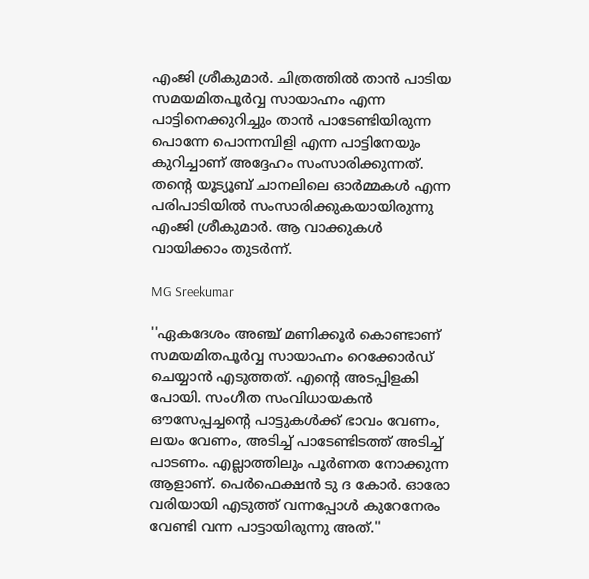എംജി ശ്രീകുമാര്‍. ചിത്രത്തില്‍ താന്‍ പാടിയ സമയമിതപൂര്‍വ്വ സായാഹ്നം എന്ന പാട്ടിനെക്കുറിച്ചും താന്‍ പാടേണ്ടിയിരുന്ന പൊന്നേ പൊന്നമ്പിളി എന്ന പാട്ടിനേയും കുറിച്ചാണ് അദ്ദേഹം സംസാരിക്കുന്നത്. തന്റെ യൂട്യൂബ് ചാനലിലെ ഓര്‍മ്മകള്‍ എന്ന പരിപാടിയില്‍ സംസാരിക്കുകയായിരുന്നു എംജി ശ്രീകുമാര്‍. ആ വാക്കുകള്‍ വായിക്കാം തുടര്‍ന്ന്.

MG Sreekumar

''ഏകദേശം അഞ്ച് മണിക്കൂര്‍ കൊണ്ടാണ് സമയമിതപൂര്‍വ്വ സായാഹ്നം റെക്കോര്‍ഡ് ചെയ്യാന്‍ എടുത്തത്. എന്റെ അടപ്പിളകി പോയി. സംഗീത സംവിധായകന്‍ ഔസേപ്പച്ചന്റെ പാട്ടുകള്‍ക്ക് ഭാവം വേണം, ലയം വേണം, അടിച്ച് പാടേണ്ടിടത്ത് അടിച്ച് പാടണം. എല്ലാത്തിലും പൂര്‍ണത നോക്കുന്ന ആളാണ്. പെര്‍ഫെക്ഷന്‍ ടു ദ കോര്‍. ഓരോ വരിയായി എടുത്ത് വന്നപ്പോള്‍ കുറേനേരം വേണ്ടി വന്ന പാട്ടായിരുന്നു അത്.''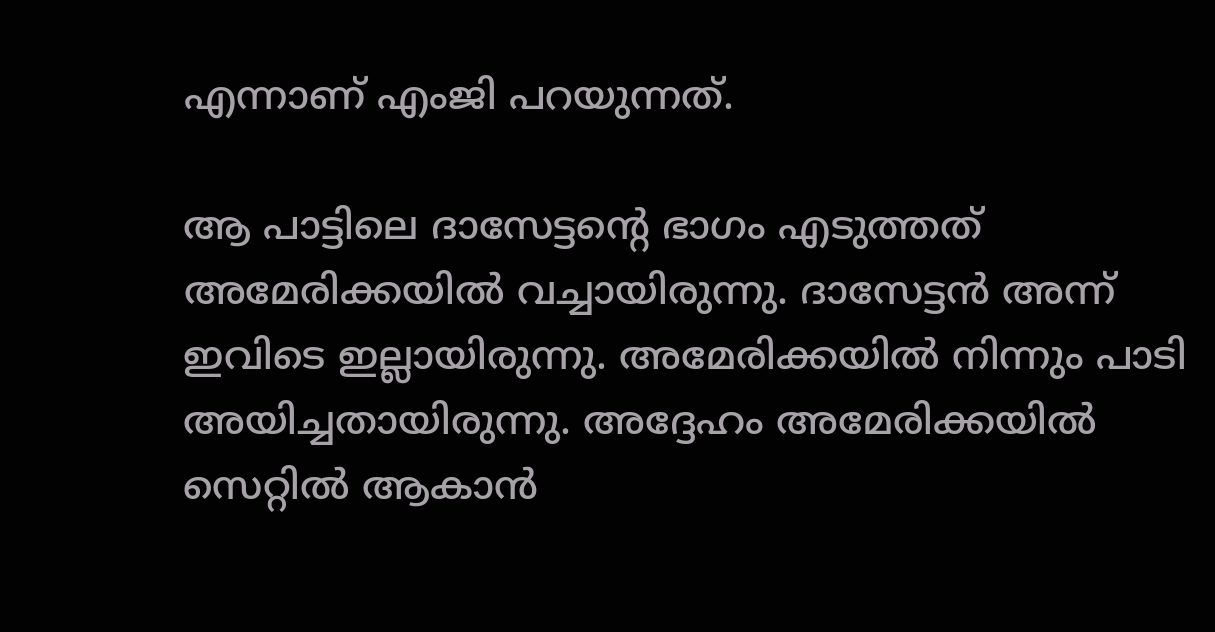എന്നാണ് എംജി പറയുന്നത്.

ആ പാട്ടിലെ ദാസേട്ടന്റെ ഭാഗം എടുത്തത് അമേരിക്കയില്‍ വച്ചായിരുന്നു. ദാസേട്ടന്‍ അന്ന് ഇവിടെ ഇല്ലായിരുന്നു. അമേരിക്കയില്‍ നിന്നും പാടി അയിച്ചതായിരുന്നു. അദ്ദേഹം അമേരിക്കയില്‍ സെറ്റില്‍ ആകാന്‍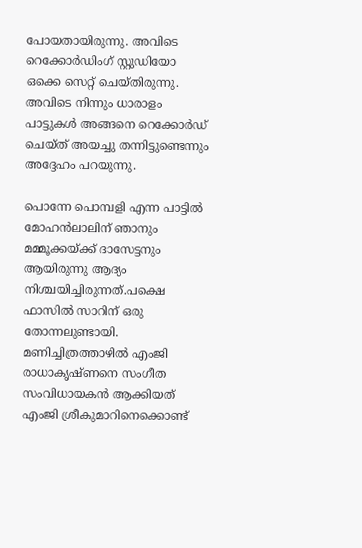പോയതായിരുന്നു. അവിടെ റെക്കോര്‍ഡിംഗ് സ്റ്റുഡിയോ ഒക്കെ സെറ്റ് ചെയ്തിരുന്നു. അവിടെ നിന്നും ധാരാളം പാട്ടുകള്‍ അങ്ങനെ റെക്കോര്‍ഡ് ചെയ്ത് അയച്ചു തന്നിട്ടുണ്ടെന്നും അദ്ദേഹം പറയുന്നു.

പൊന്നേ പൊമ്പളി എന്ന പാട്ടില്‍ മോഹന്‍ലാലിന് ഞാനും മമ്മൂക്കയ്ക്ക് ദാസേട്ടനും ആയിരുന്നു ആദ്യം നിശ്ചയിച്ചിരുന്നത്.പക്ഷെ ഫാസില്‍ സാറിന് ഒരു തോന്നലുണ്ടായി. മണിച്ചിത്രത്താഴില്‍ എംജി രാധാകൃഷ്ണനെ സംഗീത സംവിധായകന്‍ ആക്കിയത് എംജി ശ്രീകുമാറിനെക്കൊണ്ട്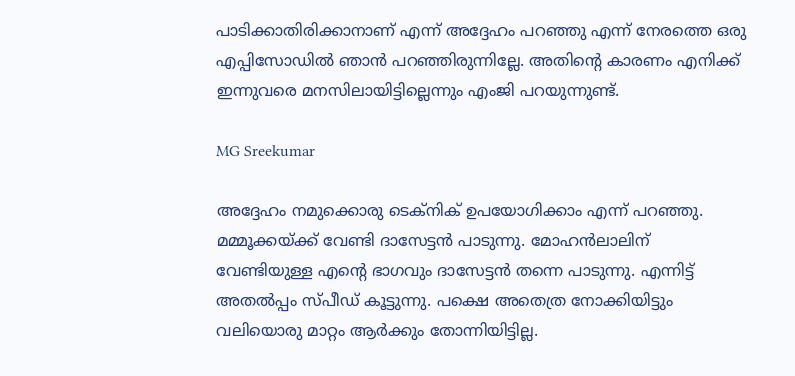പാടിക്കാതിരിക്കാനാണ് എന്ന് അദ്ദേഹം പറഞ്ഞു എന്ന് നേരത്തെ ഒരു എപ്പിസോഡില്‍ ഞാന്‍ പറഞ്ഞിരുന്നില്ലേ. അതിന്റെ കാരണം എനിക്ക് ഇന്നുവരെ മനസിലായിട്ടില്ലെന്നും എംജി പറയുന്നുണ്ട്.

MG Sreekumar

അദ്ദേഹം നമുക്കൊരു ടെക്‌നിക് ഉപയോഗിക്കാം എന്ന് പറഞ്ഞു. മമ്മൂക്കയ്ക്ക് വേണ്ടി ദാസേട്ടന്‍ പാടുന്നു. മോഹന്‍ലാലിന് വേണ്ടിയുള്ള എന്റെ ഭാഗവും ദാസേട്ടന്‍ തന്നെ പാടുന്നു. എന്നിട്ട് അതല്‍പ്പം സ്പീഡ് കൂട്ടുന്നു. പക്ഷെ അതെത്ര നോക്കിയിട്ടും വലിയൊരു മാറ്റം ആര്‍ക്കും തോന്നിയിട്ടില്ല.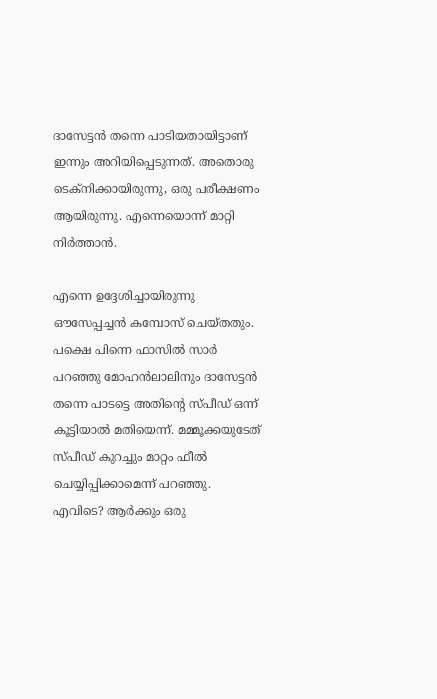ദാസേട്ടന്‍ തന്നെ പാടിയതായിട്ടാണ് ഇന്നും അറിയിപ്പെടുന്നത്. അതൊരു ടെക്‌നിക്കായിരുന്നു, ഒരു പരീക്ഷണം ആയിരുന്നു. എന്നെയൊന്ന് മാറ്റി നിര്‍ത്താന്‍.

എന്നെ ഉദ്ദേശിച്ചായിരുന്നു ഔസേപ്പച്ചന്‍ കമ്പോസ് ചെയ്തതും. പക്ഷെ പിന്നെ ഫാസില്‍ സാര്‍ പറഞ്ഞു മോഹന്‍ലാലിനും ദാസേട്ടന്‍ തന്നെ പാടട്ടെ അതിന്റെ സ്പീഡ് ഒന്ന് കൂട്ടിയാല്‍ മതിയെന്ന്. മമ്മൂക്കയുടേത് സ്പീഡ് കുറച്ചും മാറ്റം ഫീല്‍ ചെയ്യിപ്പിക്കാമെന്ന് പറഞ്ഞു. എവിടെ? ആര്‍ക്കും ഒരു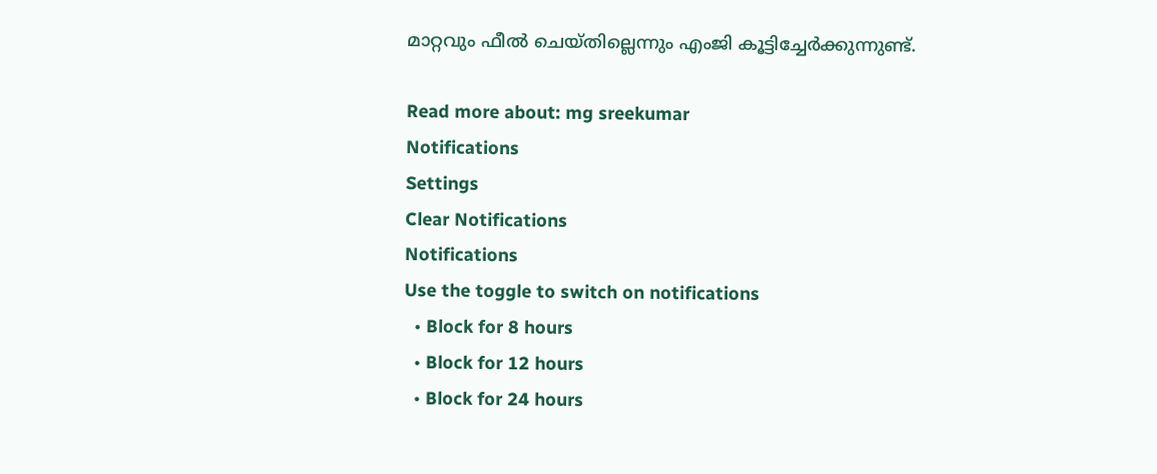മാറ്റവും ഫീല്‍ ചെയ്തില്ലെന്നും എംജി കൂട്ടിച്ചേര്‍ക്കുന്നുണ്ട്.

Read more about: mg sreekumar
Notifications
Settings
Clear Notifications
Notifications
Use the toggle to switch on notifications
  • Block for 8 hours
  • Block for 12 hours
  • Block for 24 hours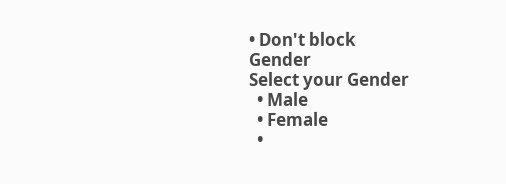• Don't block
Gender
Select your Gender
  • Male
  • Female
  •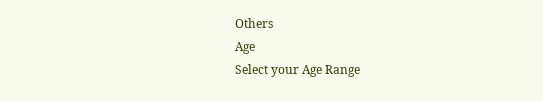Others
Age
Select your Age Range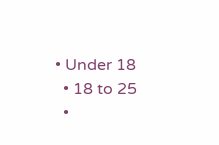• Under 18
  • 18 to 25
  •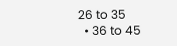26 to 35
  • 36 to 45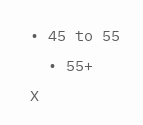• 45 to 55
  • 55+
X